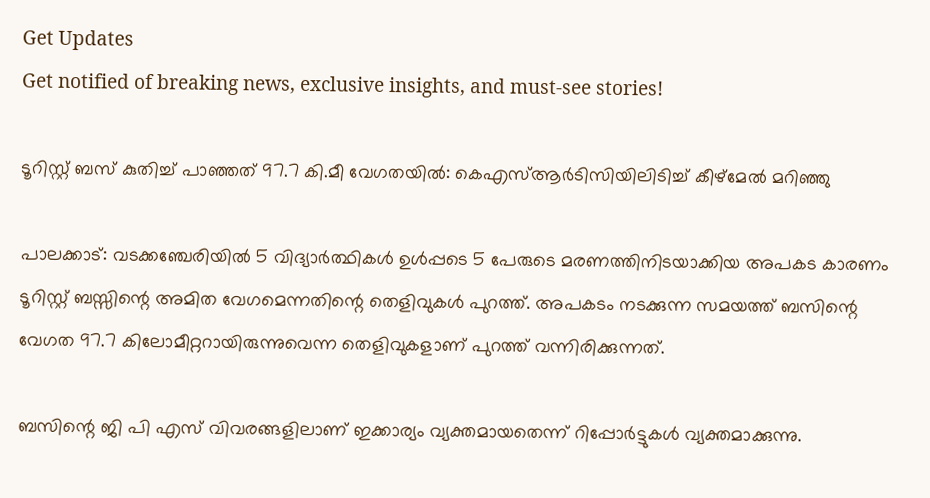Get Updates
Get notified of breaking news, exclusive insights, and must-see stories!

ടൂറിസ്റ്റ് ബസ് കുതിച്ച് പാഞ്ഞത് 97.7 കി.മീ വേഗതയില്‍: കെഎസ്ആർടിസിയിലിടിച്ച് കീഴ്മേല്‍ മറിഞ്ഞു

പാലക്കാട്: വടക്കഞ്ചേരിയില്‍ 5 വിദ്യാർത്ഥികള്‍ ഉള്‍പ്പടെ 5 പേരുടെ മരണത്തിനിടയാക്കിയ അപകട കാരണം ടൂറിസ്റ്റ് ബസ്സിന്റെ അമിത വേഗമെന്നതിന്റെ തെളിവുകള്‍ പുറത്ത്. അപകടം നടക്കുന്ന സമയത്ത് ബസിന്റെ വേഗത 97.7 കിലോമീറ്ററായിരുന്നുവെന്ന തെളിവുകളാണ് പുറത്ത് വന്നിരിക്കുന്നത്.

ബസിന്റെ ജി പി എസ് വിവരങ്ങളിലാണ് ഇക്കാര്യം വ്യക്തമായതെന്ന് റിപ്പോർട്ടുകള്‍ വ്യക്തമാക്കുന്നു.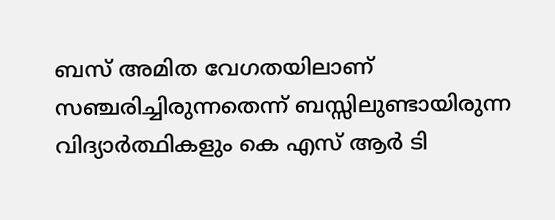ബസ് അമിത വേഗതയിലാണ് സഞ്ചരിച്ചിരുന്നതെന്ന് ബസ്സിലുണ്ടായിരുന്ന വിദ്യാർത്ഥികളും കെ എസ് ആർ ടി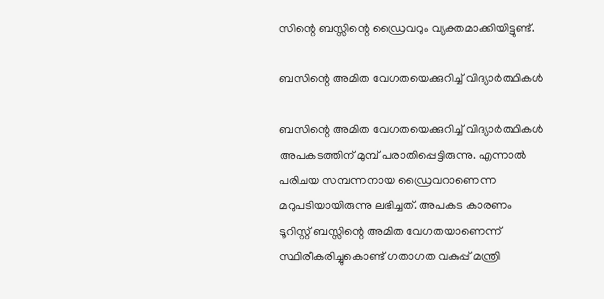സിന്റെ ബസ്സിന്റെ ഡ്രൈവറും വ്യക്തമാക്കിയിട്ടുണ്ട്.

ബസിന്റെ അമിത വേഗതയെക്കുറിച്ച് വിദ്യാർത്ഥികള്‍

ബസിന്റെ അമിത വേഗതയെക്കുറിച്ച് വിദ്യാർത്ഥികള്‍ അപകടത്തിന് മുമ്പ് പരാതിപ്പെട്ടിരുന്നു. എന്നാല്‍ പരിചയ സമ്പന്നനായ ഡ്രൈവറാണെന്ന മറുപടിയായിരുന്നു ലഭിച്ചത്. അപകട കാരണം ടൂറിസ്റ്റ് ബസ്സിന്റെ അമിത വേഗതയാണെന്ന് സ്ഥിരീകരിച്ചുകൊണ്ട് ഗതാഗത വകുപ്പ് മന്ത്രി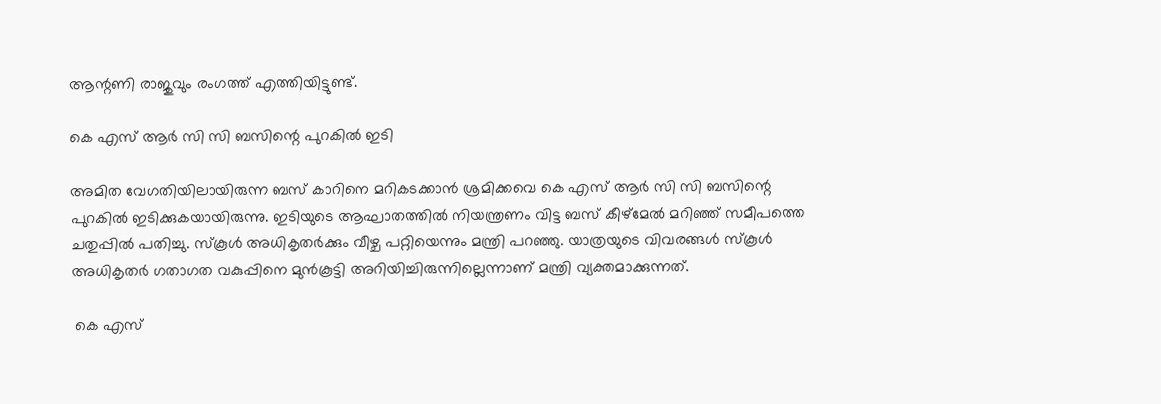ആന്റണി രാജുവും രംഗത്ത് എത്തിയിട്ടുണ്ട്.

കെ എസ് ആർ സി സി ബസിന്റെ പുറകില്‍ ഇടി

അമിത വേഗതിയിലായിരുന്ന ബസ് കാറിനെ മറികടക്കാന്‍ ശ്രമിക്കവെ കെ എസ് ആർ സി സി ബസിന്റെ പുറകില്‍ ഇടിക്കുകയായിരുന്നു. ഇടിയുടെ ആഘാതത്തില്‍ നിയന്ത്രണം വിട്ട ബസ് കീഴ്മേല്‍ മറിഞ്ഞ് സമീപത്തെ ചതുപ്പില്‍ പതിച്ചു. സ്കൂള്‍ അധികൃതര്‍ക്കും വീഴ്ച പറ്റിയെന്നും മന്ത്രി പറഞ്ഞു. യാത്രയുടെ വിവരങ്ങള്‍ സ്കൂള്‍ അധികൃതർ ഗതാഗത വകുപ്പിനെ മുന്‍കൂട്ടി അറിയിച്ചിരുന്നില്ലെന്നാണ് മന്ത്രി വ്യക്തമാക്കുന്നത്.

 കെ എസ്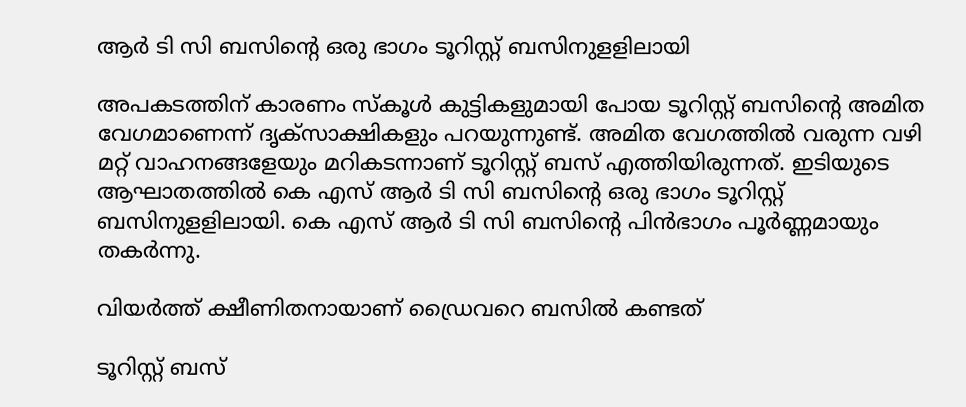ആർ ടി സി ബസിന്‍റെ ഒരു ഭാഗം ടൂറിസ്റ്റ് ബസിനുളളിലായി

അപകടത്തിന് കാരണം സ്കൂൾ കുട്ടികളുമായി പോയ ടൂറിസ്റ്റ് ബസിന്‍റെ അമിത വേഗമാണെന്ന് ദൃക്സാക്ഷികളും പറയുന്നുണ്ട്. അമിത വേഗത്തില്‍ വരുന്ന വഴി മറ്റ് വാഹനങ്ങളേയും മറികടന്നാണ് ടൂറിസ്റ്റ് ബസ് എത്തിയിരുന്നത്. ഇടിയുടെ ആഘാതത്തിൽ കെ എസ് ആർ ടി സി ബസിന്‍റെ ഒരു ഭാഗം ടൂറിസ്റ്റ് ബസിനുളളിലായി. കെ എസ് ആർ ടി സി ബസിന്റെ പിന്‍ഭാഗം പൂർണ്ണമായും തകർന്നു.

വിയർത്ത് ക്ഷീണിതനായാണ് ഡ്രൈവറെ ബസില്‍ കണ്ടത്

ടൂറിസ്റ്റ് ബസ്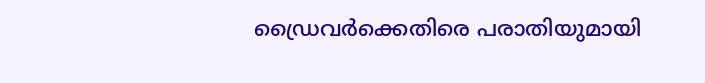ഡ്രൈവർക്കെതിരെ പരാതിയുമായി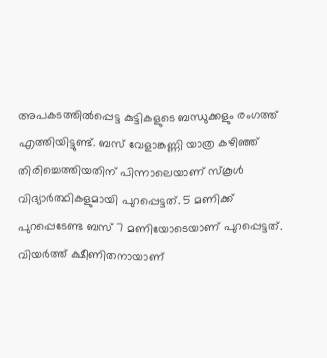അപകടത്തില്‍പ്പെട്ട കുട്ടികളുടെ ബന്ധുക്കളും രംഗത്ത് എത്തിയിട്ടുണ്ട്. ബസ് വേളാങ്കണ്ണി യാത്ര കഴിഞ്ഞ് തിരിച്ചെത്തിയതിന് പിന്നാലെയാണ് സ്കൂള്‍ വിദ്യാർത്ഥികളുമായി പുറപ്പെട്ടത്. 5 മണിക്ക് പുറപ്പെടേണ്ട ബസ് 7 മണിയോടെയാണ് പുറപ്പെട്ടത്. വിയർത്ത് ക്ഷീണിതനായാണ്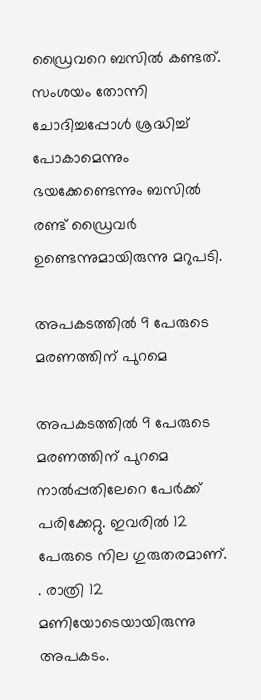ഡ്രൈവറെ ബസില്‍ കണ്ടത്. സംശയം തോന്നി ചോദിച്ചപ്പോള്‍ ശ്രദ്ധിച്ച് പോകാമെന്നും ഭയക്കേണ്ടെന്നും ബസില്‍ രണ്ട് ഡ്രൈവർ ഉണ്ടെന്നുമായിരുന്നു മറുപടി.

അപകടത്തില്‍ 9 പേരുടെ മരണത്തിന് പുറമെ

അപകടത്തില്‍ 9 പേരുടെ മരണത്തിന് പുറമെ നാല്‍പ്പതിലേറെ പേർക്ക് പരിക്കേറ്റു. ഇവരില്‍ 12 പേരുടെ നില ഗുരുതരമാണ്. . രാത്രി 12 മണിയോടെയായിരുന്നു അപകടം.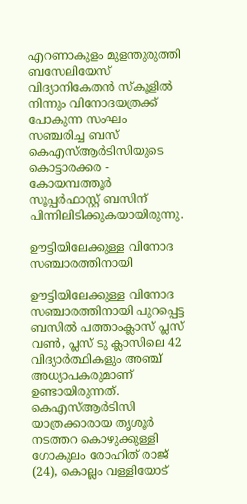എറണാകുളം മുളന്തുരുത്തി ബസേലിയേസ് വിദ്യാനികേതന്‍ സ്കൂളില്‍ നിന്നും വിനോദയത്രക്ക് പോകുന്ന സംഘം സഞ്ചരിച്ച ബസ് കെഎസ്ആർടിസിയുടെ കൊട്ടാരക്കര - കോയമ്പത്തൂർ സൂപ്പർഫാസ്റ്റ് ബസിന് പിന്നിലിടിക്കുകയായിരുന്നു.

ഊട്ടിയിലേക്കുള്ള വിനോദ സഞ്ചാരത്തിനായി

ഊട്ടിയിലേക്കുള്ള വിനോദ സഞ്ചാരത്തിനായി പുറപ്പെട്ട ബസില്‍ പത്താംക്ലാസ് പ്ലസ് വണ്‍, പ്ലസ് ടു ക്ലാസിലെ 42 വിദ്യാർത്ഥികളും അഞ്ച് അധ്യാപകരുമാണ് ഉണ്ടായിരുന്നത്.
കെഎസ്ആർടിസി യാത്രക്കാരായ തൃശൂർ നടത്തറ കൊഴുക്കുള്ളി ഗോകുലം രോഹിത് രാജ് (24), കൊല്ലം വള്ളിയോട്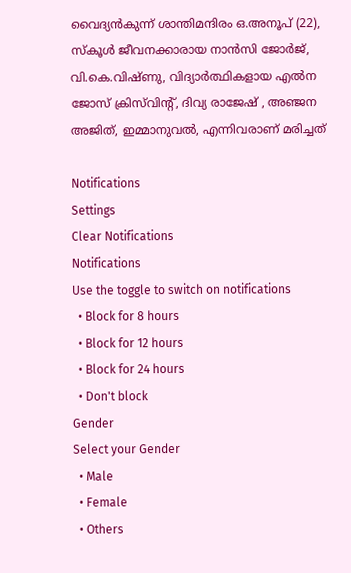വൈദ്യൻകുന്ന് ശാന്തിമന്ദിരം ഒ.അനൂപ് (22), സ്കൂ‍ൾ ജീവനക്കാരായ നാൻസി ജോർജ്, വി.കെ.വിഷ്ണു, വിദ്യാർത്ഥികളായ എൽന ജോസ് ക്രിസ്‍വിന്‍റ്, ദിവ്യ രാജേഷ് , അഞ്ജന അജിത്, ഇമ്മാനുവൽ, എന്നിവരാണ് മരിച്ചത്

Notifications
Settings
Clear Notifications
Notifications
Use the toggle to switch on notifications
  • Block for 8 hours
  • Block for 12 hours
  • Block for 24 hours
  • Don't block
Gender
Select your Gender
  • Male
  • Female
  • Others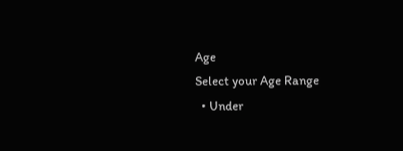Age
Select your Age Range
  • Under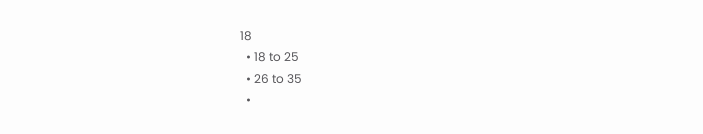18
  • 18 to 25
  • 26 to 35
  •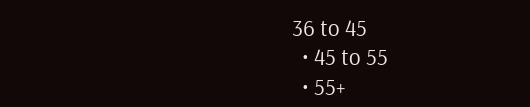36 to 45
  • 45 to 55
  • 55+